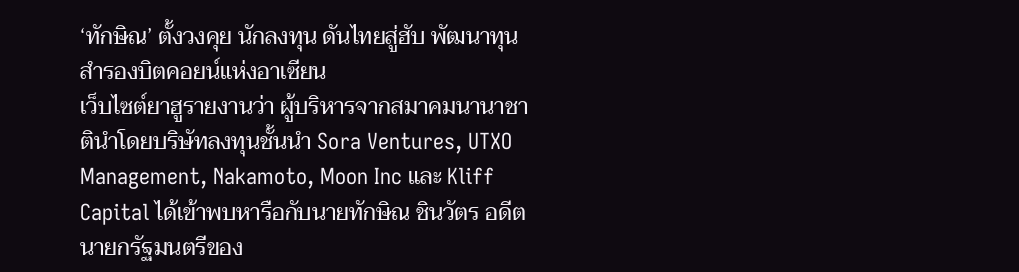‘ทักษิณ’ ตั้งวงคุย นักลงทุน ดันไทยสู่ฮับ พัฒนาทุนสำรองบิตคอยน์แห่งอาเซียน
เว็บไซต์ยาฮูรายงานว่า ผู้บริหารจากสมาคมนานาชาตินำโดยบริษัทลงทุนชั้นนำ Sora Ventures, UTXO Management, Nakamoto, Moon Inc และ Kliff Capital ได้เข้าพบหารือกับนายทักษิณ ชินวัตร อดีตนายกรัฐมนตรีของ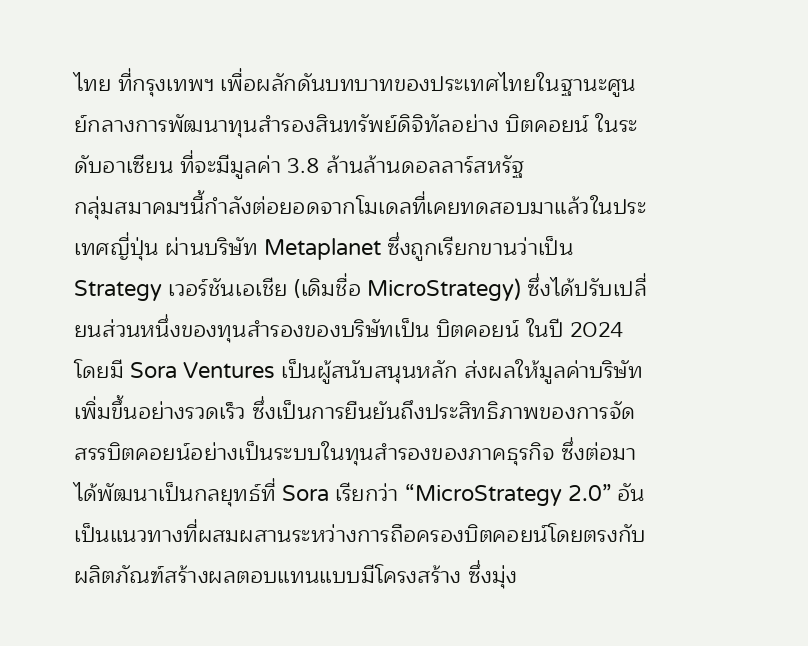ไทย ที่กรุงเทพฯ เพื่อผลักดันบทบาทของประเทศไทยในฐานะศูนย์กลางการพัฒนาทุนสำรองสินทรัพย์ดิจิทัลอย่าง บิตคอยน์ ในระดับอาเซียน ที่จะมีมูลค่า 3.8 ล้านล้านดอลลาร์สหรัฐ
กลุ่มสมาคมฯนี้กำลังต่อยอดจากโมเดลที่เคยทดสอบมาแล้วในประเทศญี่ปุ่น ผ่านบริษัท Metaplanet ซึ่งถูกเรียกขานว่าเป็น Strategy เวอร์ชันเอเชีย (เดิมชื่อ MicroStrategy) ซึ่งได้ปรับเปลี่ยนส่วนหนึ่งของทุนสำรองของบริษัทเป็น บิตคอยน์ ในปี 2024 โดยมี Sora Ventures เป็นผู้สนับสนุนหลัก ส่งผลให้มูลค่าบริษัทเพิ่มขึ้นอย่างรวดเร็ว ซึ่งเป็นการยืนยันถึงประสิทธิภาพของการจัดสรรบิตคอยน์อย่างเป็นระบบในทุนสำรองของภาคธุรกิจ ซึ่งต่อมาได้พัฒนาเป็นกลยุทธ์ที่ Sora เรียกว่า “MicroStrategy 2.0” อันเป็นแนวทางที่ผสมผสานระหว่างการถือครองบิตคอยน์โดยตรงกับผลิตภัณฑ์สร้างผลตอบแทนแบบมีโครงสร้าง ซึ่งมุ่ง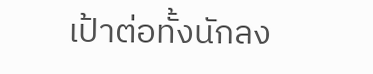เป้าต่อทั้งนักลง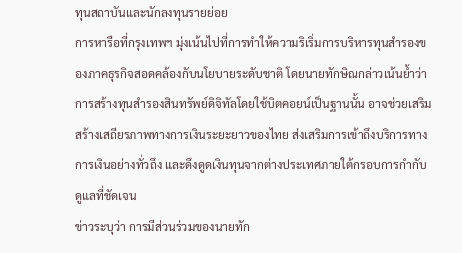ทุนสถาบันและนักลงทุนรายย่อย
การหารือที่กรุงเทพฯ มุ่งเน้นไปที่การทำให้ความริเริ่มการบริหารทุนสำรองของภาคธุรกิจสอดคล้องกับนโยบายระดับชาติ โดยนายทักษิณกล่าวเน้นย้ำว่า การสร้างทุนสำรองสินทรัพย์ดิจิทัลโดยใช้บิตคอยน์เป็นฐานนั้น อาจช่วยเสริมสร้างเสถียรภาพทางการเงินระยะยาวของไทย ส่งเสริมการเข้าถึงบริการทางการเงินอย่างทั่วถึง และดึงดูดเงินทุนจากต่างประเทศภายใต้กรอบการกำกับดูแลที่ชัดเจน
ข่าวระบุว่า การมีส่วนร่วมของนายทัก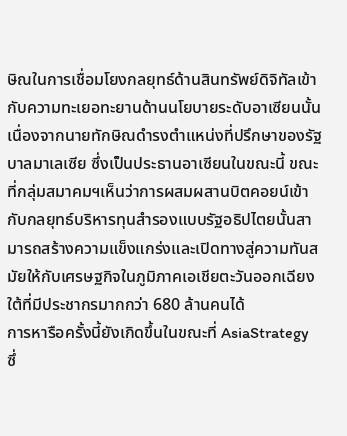ษิณในการเชื่อมโยงกลยุทธ์ด้านสินทรัพย์ดิจิทัลเข้ากับความทะเยอทะยานด้านนโยบายระดับอาเซียนนั้น เนื่องจากนายทักษิณดำรงตำแหน่งที่ปรึกษาของรัฐบาลมาเลเซีย ซึ่งเป็นประธานอาเซียนในขณะนี้ ขณะที่กลุ่มสมาคมฯเห็นว่าการผสมผสานบิตคอยน์เข้ากับกลยุทธ์บริหารทุนสำรองแบบรัฐอธิปไตยนั้นสามารถสร้างความแข็งแกร่งและเปิดทางสู่ความทันสมัยให้กับเศรษฐกิจในภูมิภาคเอเชียตะวันออกเฉียงใต้ที่มีประชากรมากกว่า 680 ล้านคนได้
การหารือครั้งนี้ยังเกิดขึ้นในขณะที่ AsiaStrategy ซึ่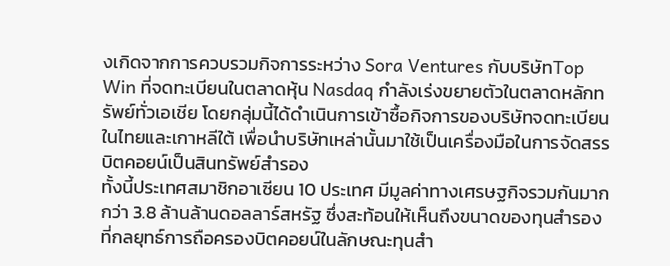งเกิดจากการควบรวมกิจการระหว่าง Sora Ventures กับบริษัทTop Win ที่จดทะเบียนในตลาดหุ้น Nasdaq กำลังเร่งขยายตัวในตลาดหลักทรัพย์ทั่วเอเชีย โดยกลุ่มนี้ได้ดำเนินการเข้าซื้อกิจการของบริษัทจดทะเบียนในไทยและเกาหลีใต้ เพื่อนำบริษัทเหล่านั้นมาใช้เป็นเครื่องมือในการจัดสรรบิตคอยน์เป็นสินทรัพย์สำรอง
ทั้งนี้ประเทศสมาชิกอาเซียน 10 ประเทศ มีมูลค่าทางเศรษฐกิจรวมกันมากกว่า 3.8 ล้านล้านดอลลาร์สหรัฐ ซึ่งสะท้อนให้เห็นถึงขนาดของทุนสำรองที่กลยุทธ์การถือครองบิตคอยน์ในลักษณะทุนสำ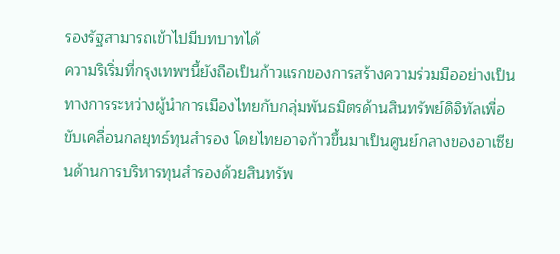รองรัฐสามารถเข้าไปมีบทบาทได้
ความริเริ่มที่กรุงเทพฯนี้ยังถือเป็นก้าวแรกของการสร้างความร่วมมืออย่างเป็นทางการระหว่างผู้นำการเมืองไทยกับกลุ่มพันธมิตรด้านสินทรัพย์ดิจิทัลเพื่อขับเคลื่อนกลยุทธ์ทุนสำรอง โดยไทยอาจก้าวขึ้นมาเป็นศูนย์กลางของอาเซียนด้านการบริหารทุนสำรองด้วยสินทรัพ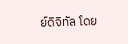ย์ดิจิทัล โดย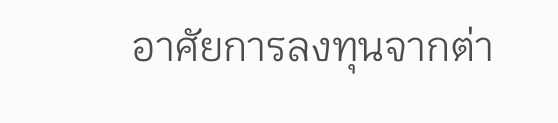อาศัยการลงทุนจากต่า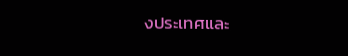งประเทศและ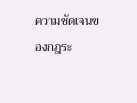ความชัดเจนของกฎระ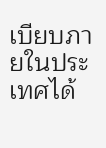เบียบภายในประเทศได้